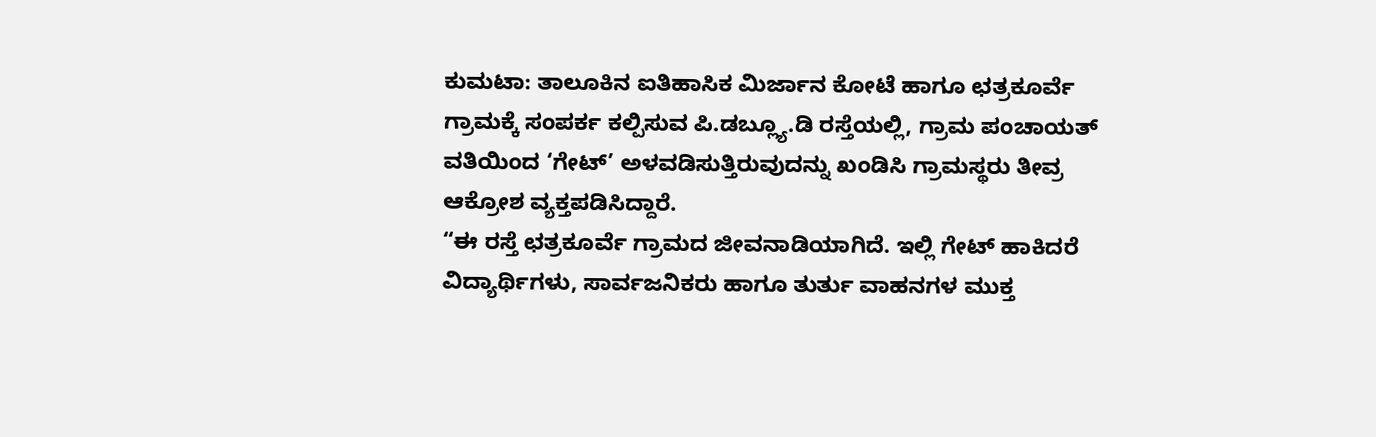ಕುಮಟಾ: ತಾಲೂಕಿನ ಐತಿಹಾಸಿಕ ಮಿರ್ಜಾನ ಕೋಟೆ ಹಾಗೂ ಛತ್ರಕೂರ್ವೆ ಗ್ರಾಮಕ್ಕೆ ಸಂಪರ್ಕ ಕಲ್ಪಿಸುವ ಪಿ.ಡಬ್ಲ್ಯೂ.ಡಿ ರಸ್ತೆಯಲ್ಲಿ, ಗ್ರಾಮ ಪಂಚಾಯತ್ ವತಿಯಿಂದ ‘ಗೇಟ್’ ಅಳವಡಿಸುತ್ತಿರುವುದನ್ನು ಖಂಡಿಸಿ ಗ್ರಾಮಸ್ಥರು ತೀವ್ರ ಆಕ್ರೋಶ ವ್ಯಕ್ತಪಡಿಸಿದ್ದಾರೆ.
“ಈ ರಸ್ತೆ ಛತ್ರಕೂರ್ವೆ ಗ್ರಾಮದ ಜೀವನಾಡಿಯಾಗಿದೆ. ಇಲ್ಲಿ ಗೇಟ್ ಹಾಕಿದರೆ ವಿದ್ಯಾರ್ಥಿಗಳು, ಸಾರ್ವಜನಿಕರು ಹಾಗೂ ತುರ್ತು ವಾಹನಗಳ ಮುಕ್ತ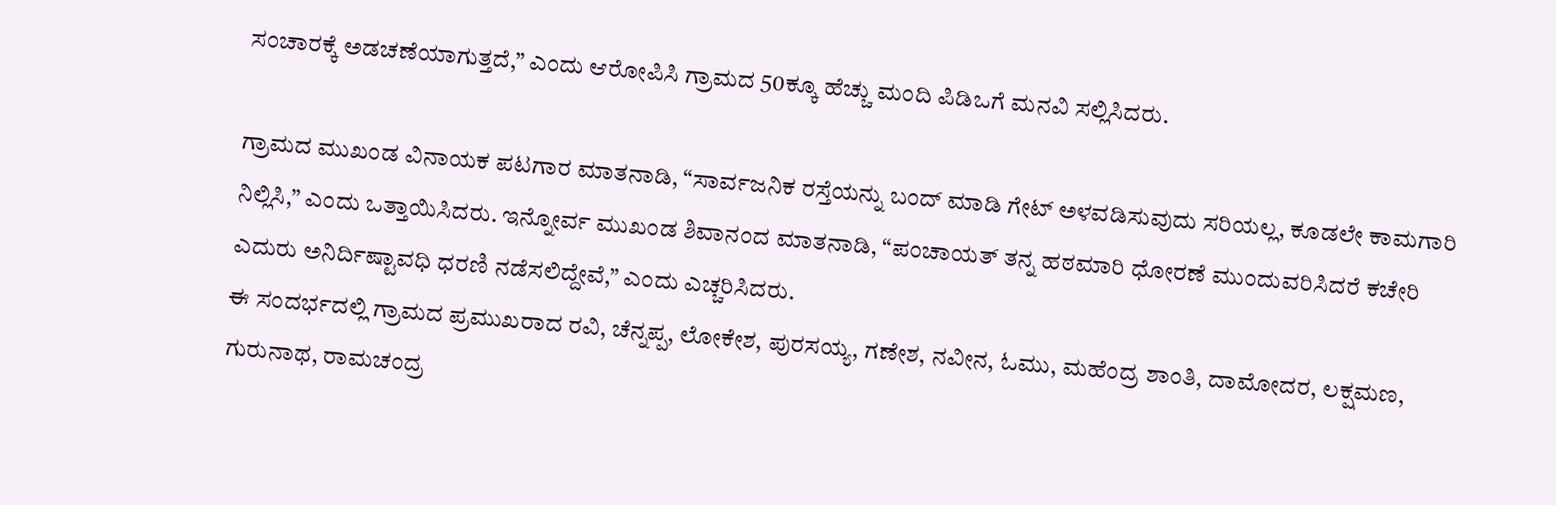ಸಂಚಾರಕ್ಕೆ ಅಡಚಣೆಯಾಗುತ್ತದೆ,” ಎಂದು ಆರೋಪಿಸಿ ಗ್ರಾಮದ 50ಕ್ಕೂ ಹೆಚ್ಚು ಮಂದಿ ಪಿಡಿಒಗೆ ಮನವಿ ಸಲ್ಲಿಸಿದರು.

ಗ್ರಾಮದ ಮುಖಂಡ ವಿನಾಯಕ ಪಟಗಾರ ಮಾತನಾಡಿ, “ಸಾರ್ವಜನಿಕ ರಸ್ತೆಯನ್ನು ಬಂದ್ ಮಾಡಿ ಗೇಟ್ ಅಳವಡಿಸುವುದು ಸರಿಯಲ್ಲ, ಕೂಡಲೇ ಕಾಮಗಾರಿ ನಿಲ್ಲಿಸಿ,” ಎಂದು ಒತ್ತಾಯಿಸಿದರು. ಇನ್ನೋರ್ವ ಮುಖಂಡ ಶಿವಾನಂದ ಮಾತನಾಡಿ, “ಪಂಚಾಯತ್ ತನ್ನ ಹಠಮಾರಿ ಧೋರಣೆ ಮುಂದುವರಿಸಿದರೆ ಕಚೇರಿ ಎದುರು ಅನಿರ್ದಿಷ್ಟಾವಧಿ ಧರಣಿ ನಡೆಸಲಿದ್ದೇವೆ,” ಎಂದು ಎಚ್ಚರಿಸಿದರು.
ಈ ಸಂದರ್ಭದಲ್ಲಿ ಗ್ರಾಮದ ಪ್ರಮುಖರಾದ ರವಿ, ಚೆನ್ನಪ್ಪ, ಲೋಕೇಶ, ಪುರಸಯ್ಯ, ಗಣೇಶ, ನವೀನ, ಓಮು, ಮಹೆಂದ್ರ ಶಾಂತಿ, ದಾಮೋದರ, ಲಕ್ಷಮಣ, ಗುರುನಾಥ, ರಾಮಚಂದ್ರ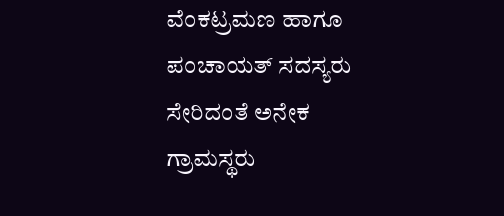ವೆಂಕಟ್ರಮಣ ಹಾಗೂ ಪಂಚಾಯತ್ ಸದಸ್ಯರು ಸೇರಿದಂತೆ ಅನೇಕ ಗ್ರಾಮಸ್ಥರು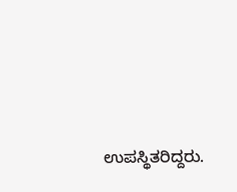ಉಪಸ್ಥಿತರಿದ್ದರು.